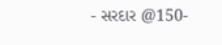- સરદાર @150-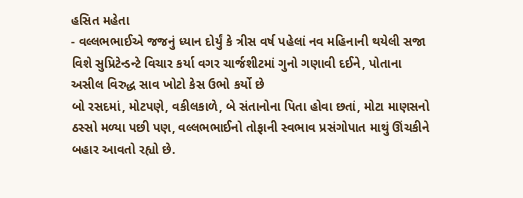હસિત મહેતા
- વલ્લભભાઈએ જજનું ધ્યાન દોર્યું કે ત્રીસ વર્ષ પહેલાં નવ મહિનાની થયેલી સજા વિશે સુપ્રિટેન્ડન્ટે વિચાર કર્યા વગર ચાર્જશીટમાં ગુનો ગણાવી દઈને, પોતાના અસીલ વિરુદ્ધ સાવ ખોટો કેસ ઉભો કર્યો છે
બો રસદમાં, મોટપણે, વકીલકાળે, બે સંતાનોના પિતા હોવા છતાં, મોટા માણસનો ઠસ્સો મળ્યા પછી પણ, વલ્લભભાઈનો તોફાની સ્વભાવ પ્રસંગોપાત માથું ઊંચકીને બહાર આવતો રહ્યો છે.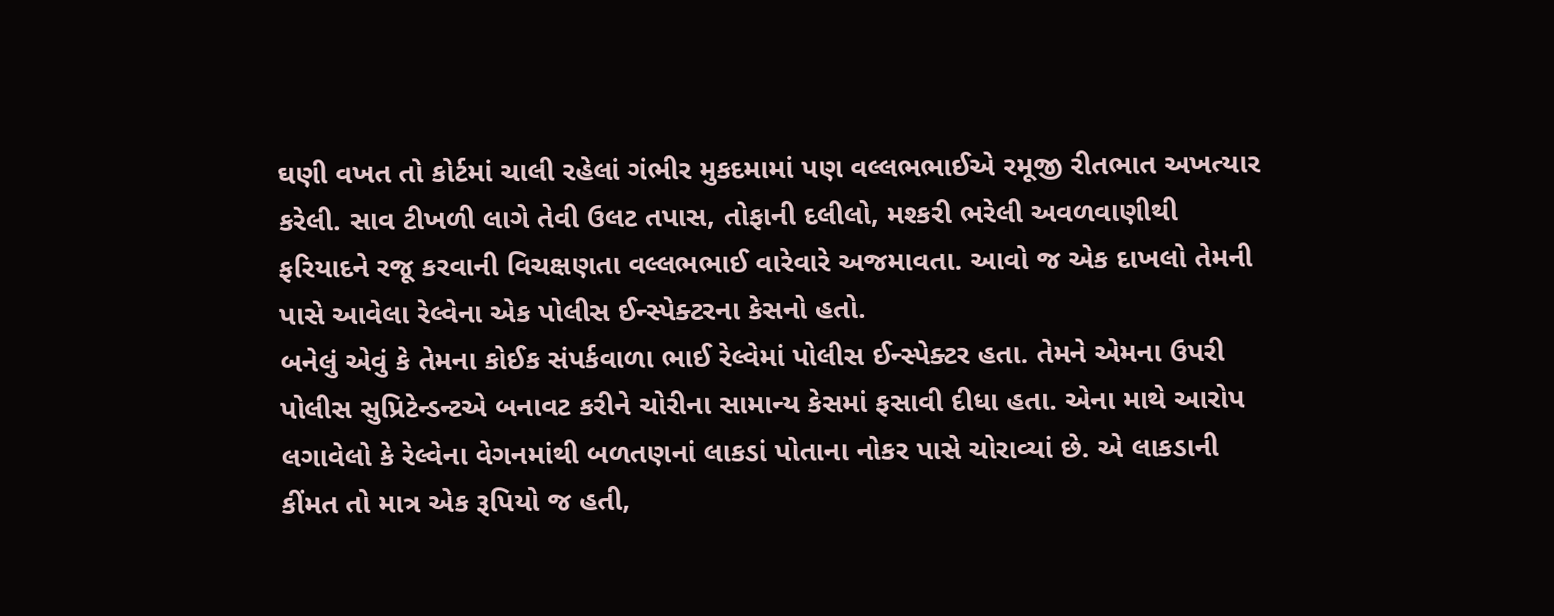ઘણી વખત તો કોર્ટમાં ચાલી રહેલાં ગંભીર મુકદમામાં પણ વલ્લભભાઈએ રમૂજી રીતભાત અખત્યાર કરેલી. સાવ ટીખળી લાગે તેવી ઉલટ તપાસ, તોફાની દલીલો, મશ્કરી ભરેલી અવળવાણીથી ફરિયાદને રજૂ કરવાની વિચક્ષણતા વલ્લભભાઈ વારેવારે અજમાવતા. આવો જ એક દાખલો તેમની પાસે આવેલા રેલ્વેના એક પોલીસ ઈન્સ્પેક્ટરના કેસનો હતો.
બનેલું એવું કે તેમના કોઈક સંપર્કવાળા ભાઈ રેલ્વેમાં પોલીસ ઈન્સ્પેક્ટર હતા. તેમને એમના ઉપરી પોલીસ સુપ્રિટેન્ડન્ટએ બનાવટ કરીને ચોરીના સામાન્ય કેસમાં ફસાવી દીધા હતા. એના માથે આરોપ લગાવેલો કે રેલ્વેના વેગનમાંથી બળતણનાં લાકડાં પોતાના નોકર પાસે ચોરાવ્યાં છે. એ લાકડાની કીંમત તો માત્ર એક રૂપિયો જ હતી,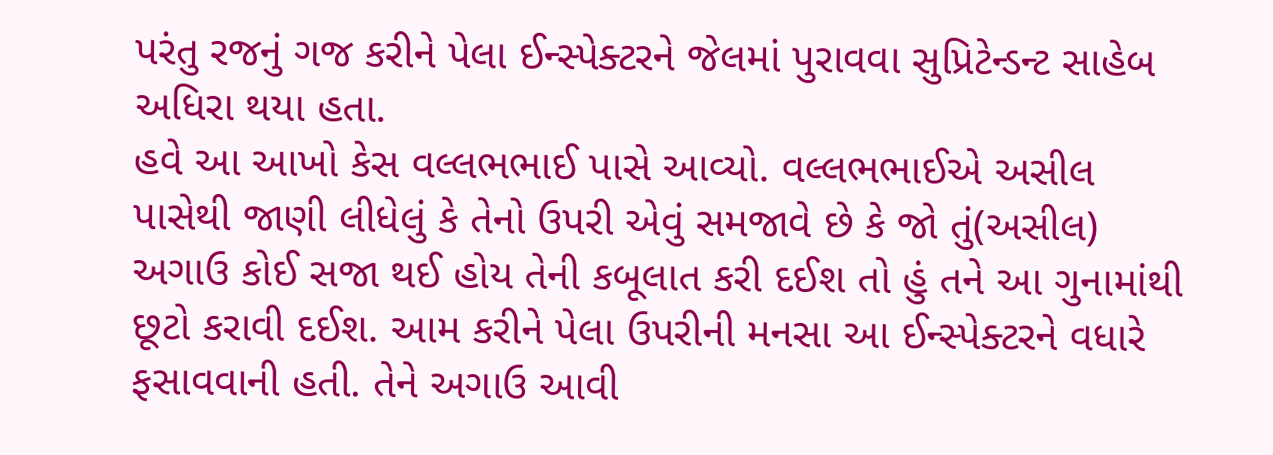પરંતુ રજનું ગજ કરીને પેલા ઈન્સ્પેક્ટરને જેલમાં પુરાવવા સુપ્રિટેન્ડન્ટ સાહેબ અધિરા થયા હતા.
હવે આ આખો કેસ વલ્લભભાઈ પાસે આવ્યો. વલ્લભભાઈએ અસીલ પાસેથી જાણી લીધેલું કે તેનો ઉપરી એવું સમજાવે છે કે જો તું(અસીલ) અગાઉ કોઈ સજા થઈ હોય તેની કબૂલાત કરી દઈશ તો હું તને આ ગુનામાંથી છૂટો કરાવી દઈશ. આમ કરીને પેલા ઉપરીની મનસા આ ઈન્સ્પેક્ટરને વધારે ફસાવવાની હતી. તેને અગાઉ આવી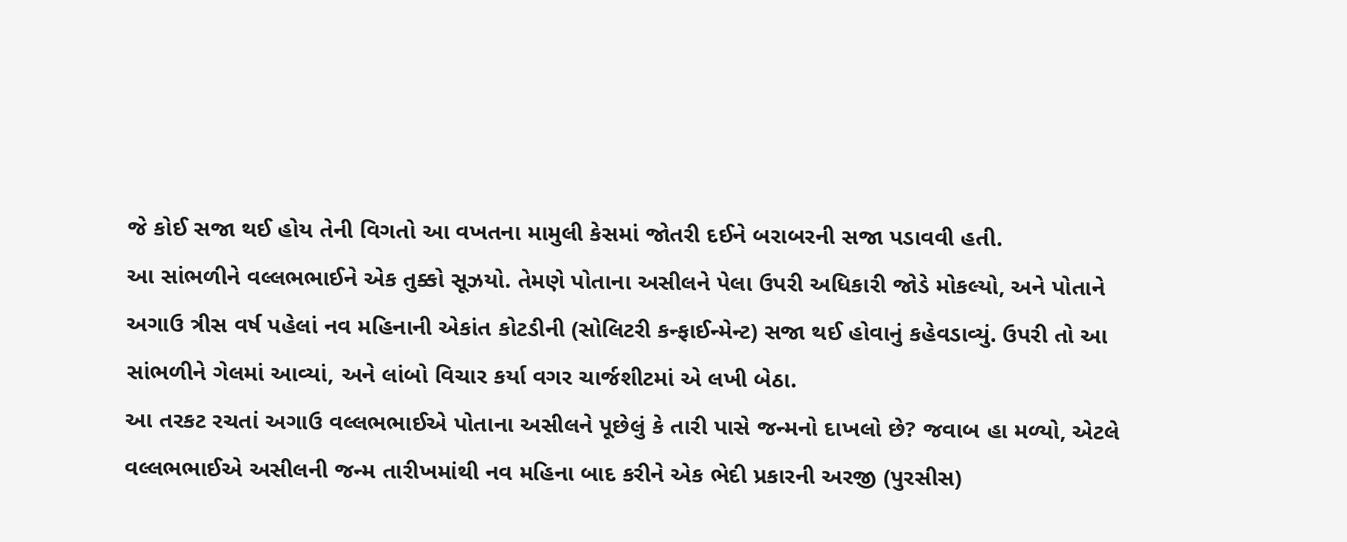જે કોઈ સજા થઈ હોય તેની વિગતો આ વખતના મામુલી કેસમાં જોતરી દઈને બરાબરની સજા પડાવવી હતી.
આ સાંભળીને વલ્લભભાઈને એક તુક્કો સૂઝયો. તેમણે પોતાના અસીલને પેલા ઉપરી અધિકારી જોડે મોકલ્યો, અને પોતાને અગાઉ ત્રીસ વર્ષ પહેલાં નવ મહિનાની એકાંત કોટડીની (સોલિટરી કન્ફાઈન્મેન્ટ) સજા થઈ હોવાનું કહેવડાવ્યું. ઉપરી તો આ સાંભળીને ગેલમાં આવ્યાં, અને લાંબો વિચાર કર્યા વગર ચાર્જશીટમાં એ લખી બેઠા.
આ તરકટ રચતાં અગાઉ વલ્લભભાઈએ પોતાના અસીલને પૂછેલું કે તારી પાસે જન્મનો દાખલો છે? જવાબ હા મળ્યો, એટલે વલ્લભભાઈએ અસીલની જન્મ તારીખમાંથી નવ મહિના બાદ કરીને એક ભેદી પ્રકારની અરજી (પુરસીસ)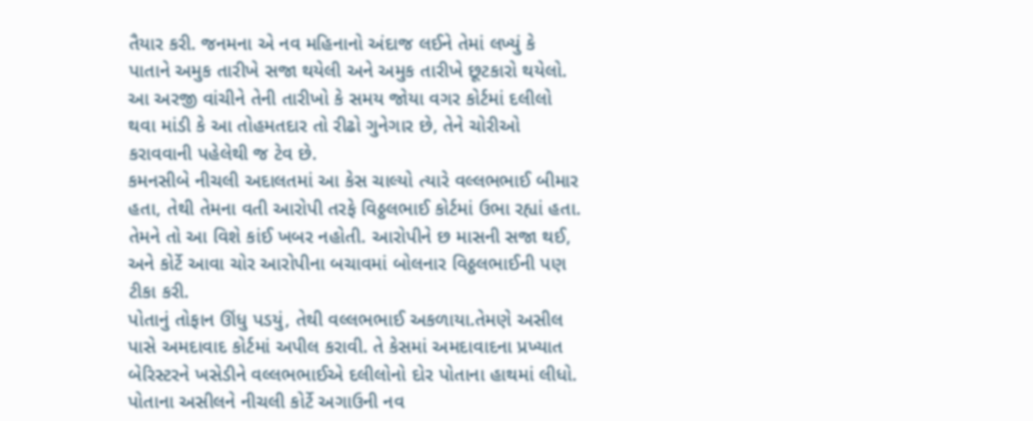તૈયાર કરી. જનમના એ નવ મહિનાનો અંદાજ લઈને તેમાં લખ્યું કે પાતાને અમુક તારીખે સજા થયેલી અને અમુક તારીખે છૂટકારો થયેલો. આ અરજી વાંચીને તેની તારીખો કે સમય જોયા વગર કોર્ટમાં દલીલો થવા માંડી કે આ તોહમતદાર તો રીઢો ગુનેગાર છે, તેને ચોરીઓ કરાવવાની પહેલેથી જ ટેવ છે.
કમનસીબે નીચલી અદાલતમાં આ કેસ ચાલ્યો ત્યારે વલ્લભભાઈ બીમાર હતા, તેથી તેમના વતી આરોપી તરફે વિઠ્ઠલભાઈ કોર્ટમાં ઉભા રહ્યાં હતા. તેમને તો આ વિશે કાંઈ ખબર નહોતી. આરોપીને છ માસની સજા થઈ, અને કોર્ટે આવા ચોર આરોપીના બચાવમાં બોલનાર વિઠ્ઠલભાઈની પણ ટીકા કરી.
પોતાનું તોફાન ઊંધુ પડયું, તેથી વલ્લભભાઈ અકળાયા.તેમણે અસીલ પાસે અમદાવાદ કોર્ટમાં અપીલ કરાવી. તે કેસમાં અમદાવાદના પ્રખ્યાત બેરિસ્ટરને ખસેડીને વલ્લભભાઈએ દલીલોનો દોર પોતાના હાથમાં લીધો. પોતાના અસીલને નીચલી કોર્ટે અગાઉની નવ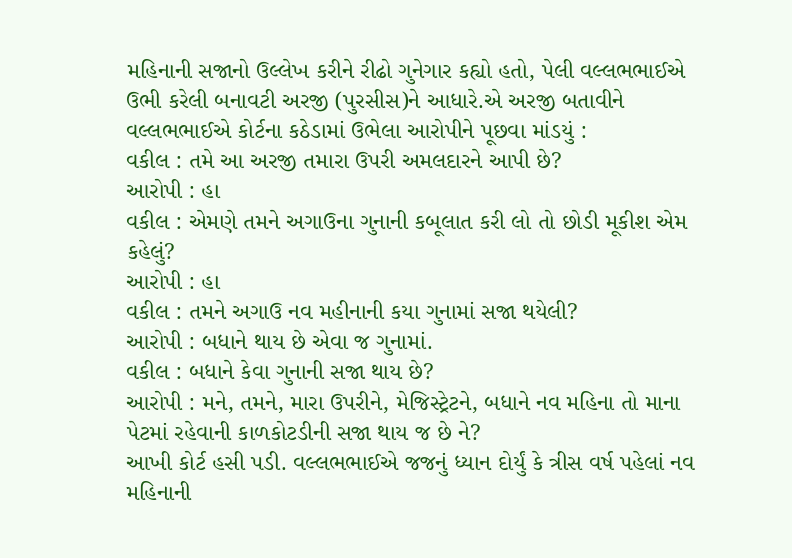મહિનાની સજાનો ઉલ્લેખ કરીને રીઢો ગુનેગાર કહ્યો હતો, પેલી વલ્લભભાઈએ ઉભી કરેલી બનાવટી અરજી (પુરસીસ)ને આધારે.એ અરજી બતાવીને વલ્લભભાઈએ કોર્ટના કઠેડામાં ઉભેલા આરોપીને પૂછવા માંડયું :
વકીલ : તમે આ અરજી તમારા ઉપરી અમલદારને આપી છે?
આરોપી : હા
વકીલ : એમણે તમને અગાઉના ગુનાની કબૂલાત કરી લો તો છોડી મૂકીશ એમ કહેલું?
આરોપી : હા
વકીલ : તમને અગાઉ નવ મહીનાની કયા ગુનામાં સજા થયેલી?
આરોપી : બધાને થાય છે એવા જ ગુનામાં.
વકીલ : બધાને કેવા ગુનાની સજા થાય છે?
આરોપી : મને, તમને, મારા ઉપરીને, મેજિસ્ટ્રેટને, બધાને નવ મહિના તો માના પેટમાં રહેવાની કાળકોટડીની સજા થાય જ છે ને?
આખી કોર્ટ હસી પડી. વલ્લભભાઈએ જજનું ધ્યાન દોર્યું કે ત્રીસ વર્ષ પહેલાં નવ મહિનાની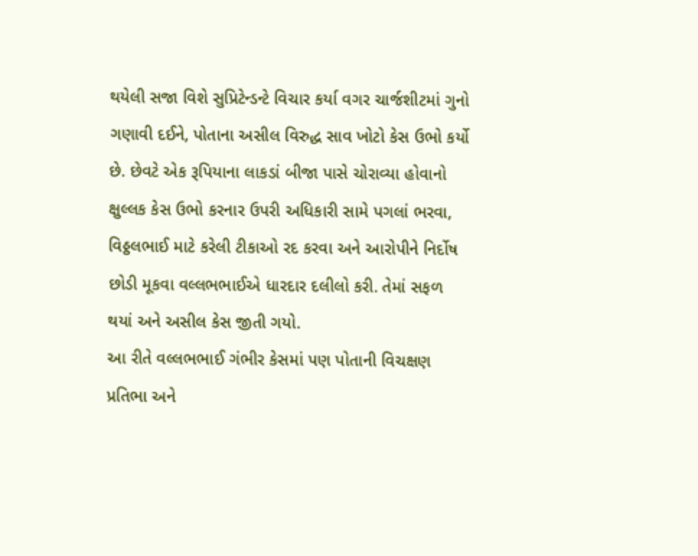થયેલી સજા વિશે સુપ્રિટેન્ડન્ટે વિચાર કર્યા વગર ચાર્જશીટમાં ગુનો ગણાવી દઈને, પોતાના અસીલ વિરુદ્ધ સાવ ખોટો કેસ ઉભો કર્યો છે. છેવટે એક રૂપિયાના લાકડાં બીજા પાસે ચોરાવ્યા હોવાનો ક્ષુલ્લક કેસ ઉભો કરનાર ઉપરી અધિકારી સામે પગલાં ભરવા, વિઠ્ઠલભાઈ માટે કરેલી ટીકાઓ રદ કરવા અને આરોપીને નિર્દોષ છોડી મૂકવા વલ્લભભાઈએ ધારદાર દલીલો કરી. તેમાં સફળ થયાં અને અસીલ કેસ જીતી ગયો.
આ રીતે વલ્લભભાઈ ગંભીર કેસમાં પણ પોતાની વિચક્ષણ પ્રતિભા અને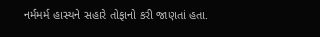નર્મમર્મ હાસ્યને સહારે તોફાનો કરી જાણતાં હતા.